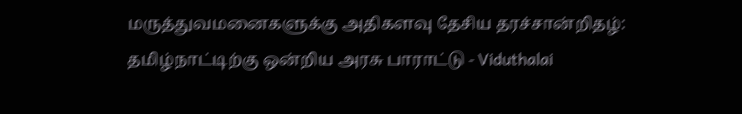மருத்துவமனைகளுக்கு அதிகளவு தேசிய தரச்சான்றிதழ்: தமிழ்நாட்டிற்கு ஒன்றிய அரசு பாராட்டு - Viduthalai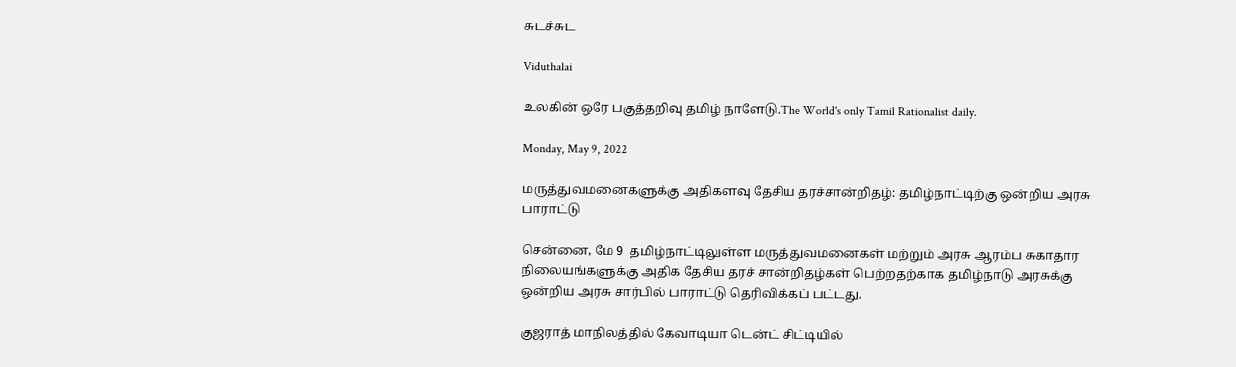சுடச்சுட

Viduthalai

உலகின் ஒரே பகுத்தறிவு தமிழ் நாளேடு.The World's only Tamil Rationalist daily.

Monday, May 9, 2022

மருத்துவமனைகளுக்கு அதிகளவு தேசிய தரச்சான்றிதழ்: தமிழ்நாட்டிற்கு ஒன்றிய அரசு பாராட்டு

சென்னை, மே 9  தமிழ்நாட்டிலுள்ள மருத்துவமனைகள் மற்றும் அரசு ஆரம்ப சுகாதார நிலையங்களுக்கு அதிக தேசிய தரச் சான்றிதழ்கள் பெற்றதற்காக தமிழ்நாடு அரசுக்கு ஒன்றிய அரசு சார்பில் பாராட்டு தெரிவிக்கப் பட்டது.

குஜராத் மாநிலத்தில் கேவாடியா டென்ட் சிட்டியில்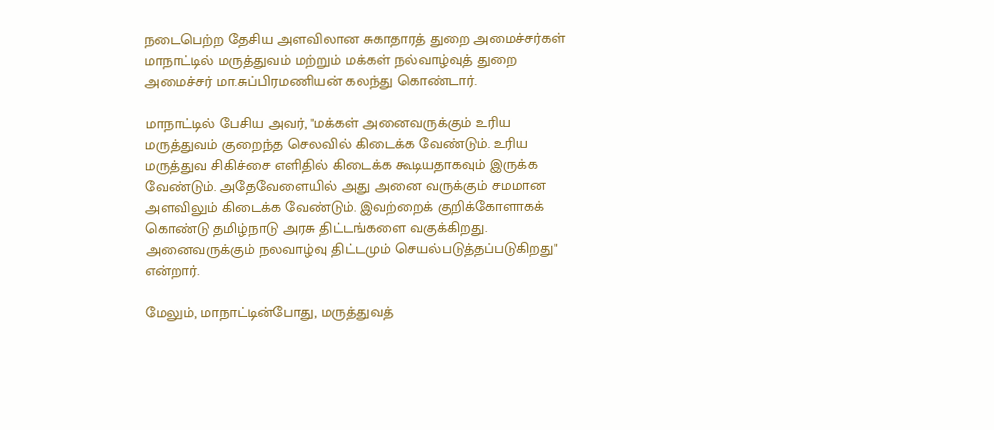நடைபெற்ற தேசிய அளவிலான சுகாதாரத் துறை அமைச்சர்கள் மாநாட்டில் மருத்துவம் மற்றும் மக்கள் நல்வாழ்வுத் துறை அமைச்சர் மா.சுப்பிரமணியன் கலந்து கொண்டார்.

மாநாட்டில் பேசிய அவர், "மக்கள் அனைவருக்கும் உரிய மருத்துவம் குறைந்த செலவில் கிடைக்க வேண்டும். உரிய மருத்துவ சிகிச்சை எளிதில் கிடைக்க கூடியதாகவும் இருக்க வேண்டும். அதேவேளையில் அது அனை வருக்கும் சமமான அளவிலும் கிடைக்க வேண்டும். இவற்றைக் குறிக்கோளாகக் கொண்டு தமிழ்நாடு அரசு திட்டங்களை வகுக்கிறது. அனைவருக்கும் நலவாழ்வு திட்டமும் செயல்படுத்தப்படுகிறது" என்றார்.

மேலும், மாநாட்டின்போது, மருத்துவத்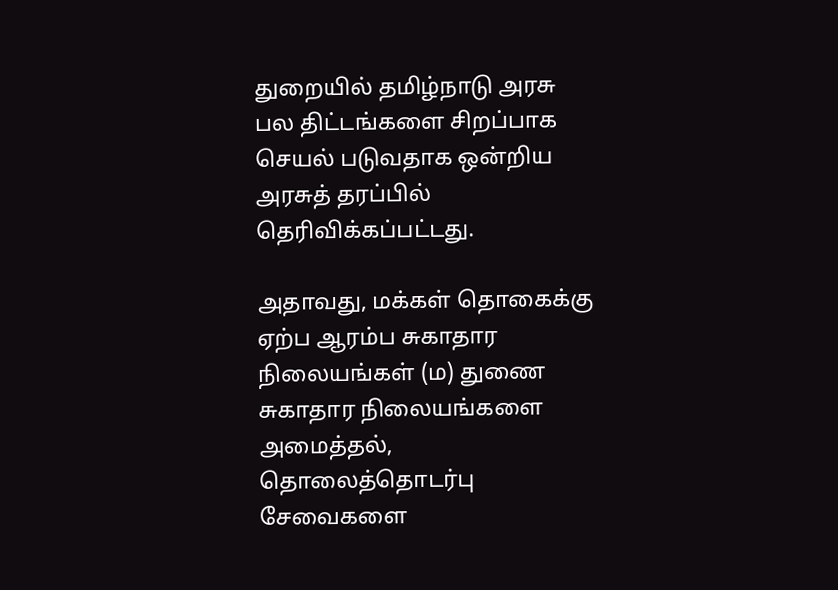துறையில் தமிழ்நாடு அரசு பல திட்டங்களை சிறப்பாக செயல் படுவதாக ஒன்றிய அரசுத் தரப்பில் தெரிவிக்கப்பட்டது.

அதாவது, மக்கள் தொகைக்கு ஏற்ப ஆரம்ப சுகாதார நிலையங்கள் (ம) துணை சுகாதார நிலையங்களை அமைத்தல், தொலைத்தொடர்பு சேவைகளை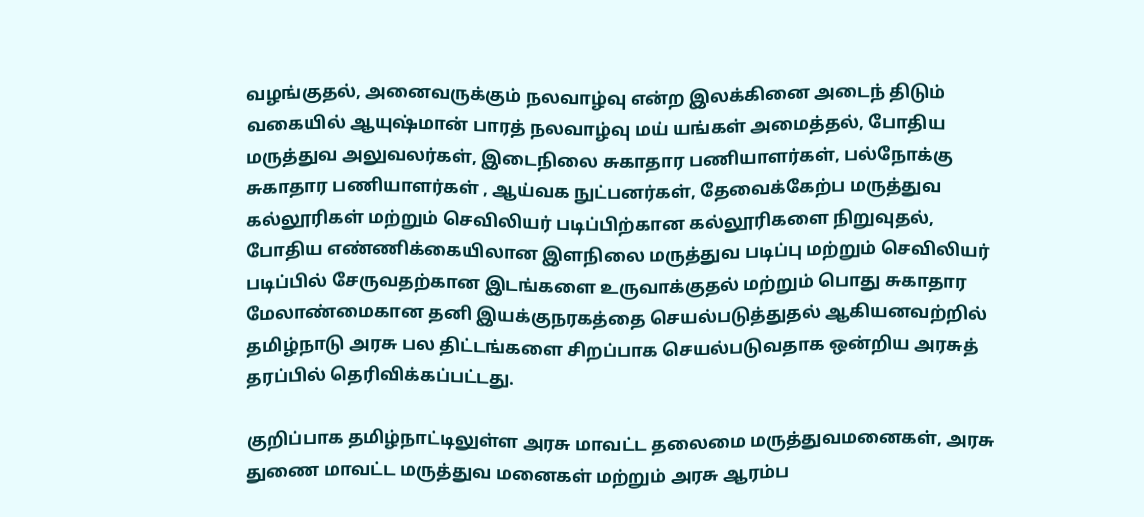வழங்குதல், அனைவருக்கும் நலவாழ்வு என்ற இலக்கினை அடைந் திடும் வகையில் ஆயுஷ்மான் பாரத் நலவாழ்வு மய் யங்கள் அமைத்தல், போதிய மருத்துவ அலுவலர்கள், இடைநிலை சுகாதார பணியாளர்கள், பல்நோக்கு சுகாதார பணியாளர்கள் , ஆய்வக நுட்பனர்கள், தேவைக்கேற்ப மருத்துவ கல்லூரிகள் மற்றும் செவிலியர் படிப்பிற்கான கல்லூரிகளை நிறுவுதல், போதிய எண்ணிக்கையிலான இளநிலை மருத்துவ படிப்பு மற்றும் செவிலியர் படிப்பில் சேருவதற்கான இடங்களை உருவாக்குதல் மற்றும் பொது சுகாதார மேலாண்மைகான தனி இயக்குநரகத்தை செயல்படுத்துதல் ஆகியனவற்றில் தமிழ்நாடு அரசு பல திட்டங்களை சிறப்பாக செயல்படுவதாக ஒன்றிய அரசுத் தரப்பில் தெரிவிக்கப்பட்டது.

குறிப்பாக தமிழ்நாட்டிலுள்ள அரசு மாவட்ட தலைமை மருத்துவமனைகள், அரசு துணை மாவட்ட மருத்துவ மனைகள் மற்றும் அரசு ஆரம்ப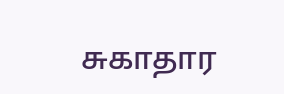சுகாதார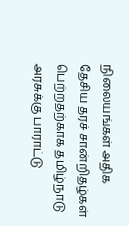நிலையங்கள் அதிக தேசிய தரச் சான்றிதழ்கள் பெற்றதற்காக தமிழ்நாடு அரசுக்கு பாராட்டு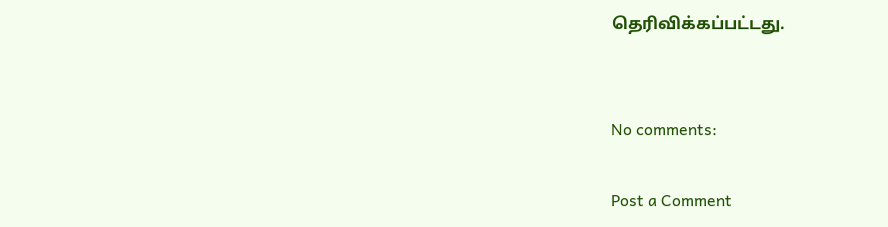தெரிவிக்கப்பட்டது.


No comments:

Post a Comment